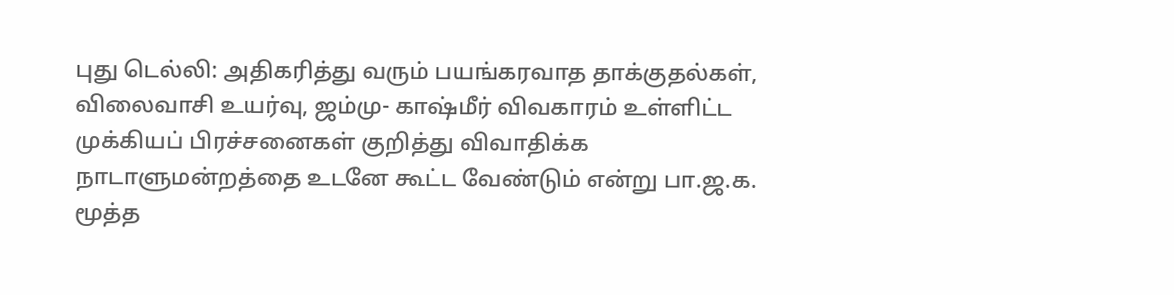புது டெல்லி: அதிகரித்து வரும் பயங்கரவாத தாக்குதல்கள், விலைவாசி உயர்வு, ஜம்மு- காஷ்மீர் விவகாரம் உள்ளிட்ட முக்கியப் பிரச்சனைகள் குறித்து விவாதிக்க நாடாளுமன்றத்தை உடனே கூட்ட வேண்டும் என்று பா.ஜ.க. மூத்த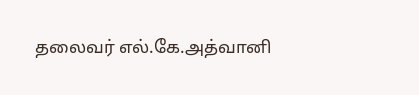தலைவர் எல்.கே.அத்வானி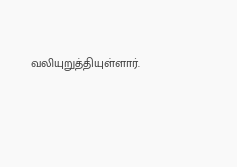வலியுறுத்தியுள்ளார்.